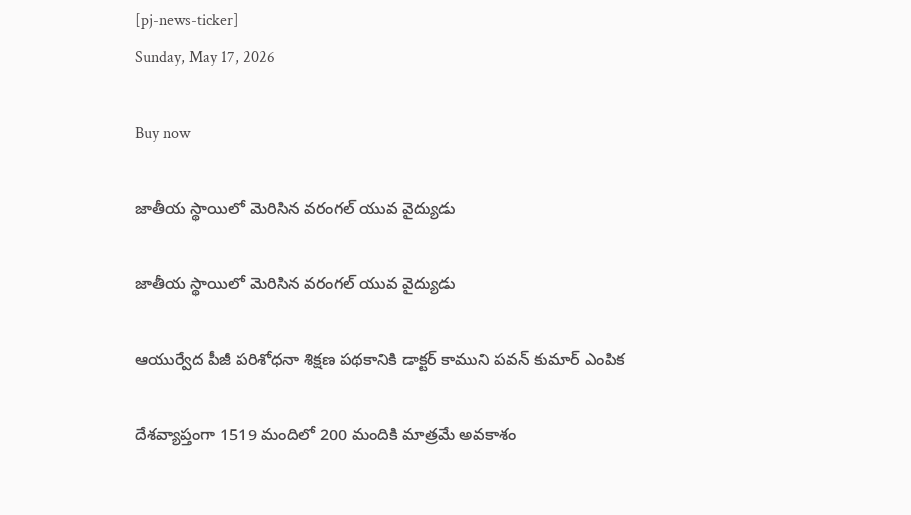[pj-news-ticker]
Sunday, May 17, 2026

Buy now

జాతీయ స్థాయిలో మెరిసిన వరంగల్ యువ వైద్యుడు

జాతీయ స్థాయిలో మెరిసిన వరంగల్ యువ వైద్యుడు

ఆయుర్వేద పీజీ పరిశోధనా శిక్షణ పథకానికి డాక్టర్ కాముని పవన్ కుమార్ ఎంపిక

దేశవ్యాప్తంగా 1519 మందిలో 200 మందికి మాత్రమే అవకాశం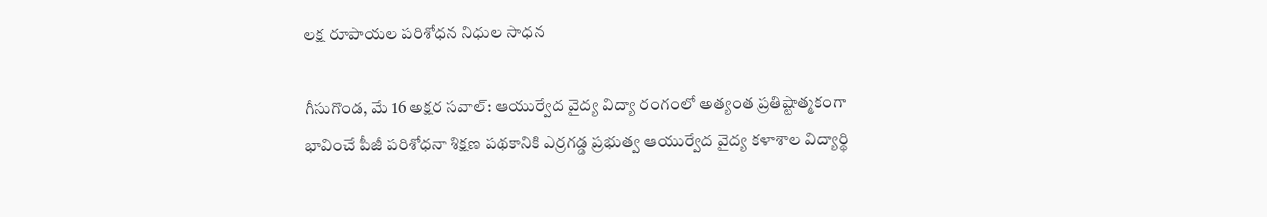లక్ష రూపాయల పరిశోధన నిధుల సాధన

గీసుగొండ, మే 16 అక్షర సవాల్: ఆయుర్వేద వైద్య విద్యా రంగంలో అత్యంత ప్రతిష్టాత్మకంగా భావించే పీజీ పరిశోధనా శిక్షణ పథకానికి ఎర్రగడ్డ ప్రభుత్వ ఆయుర్వేద వైద్య కళాశాల విద్యార్థి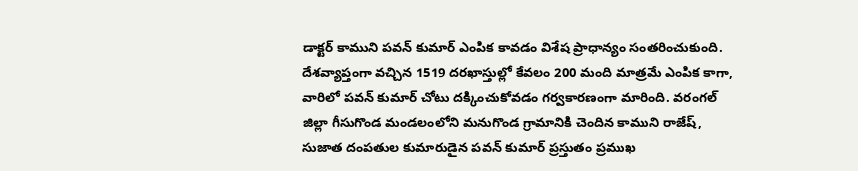డాక్టర్ కాముని పవన్ కుమార్ ఎంపిక కావడం విశేష ప్రాధాన్యం సంతరించుకుంది. దేశవ్యాప్తంగా వచ్చిన 1519 దరఖాస్తుల్లో కేవలం 200 మంది మాత్రమే ఎంపిక కాగా, వారిలో పవన్ కుమార్ చోటు దక్కించుకోవడం గర్వకారణంగా మారింది. వరంగల్ జిల్లా గీసుగొండ మండలంలోని మనుగొండ గ్రామానికి చెందిన కాముని రాజేష్, సుజాత దంపతుల కుమారుడైన పవన్ కుమార్ ప్రస్తుతం ప్రముఖ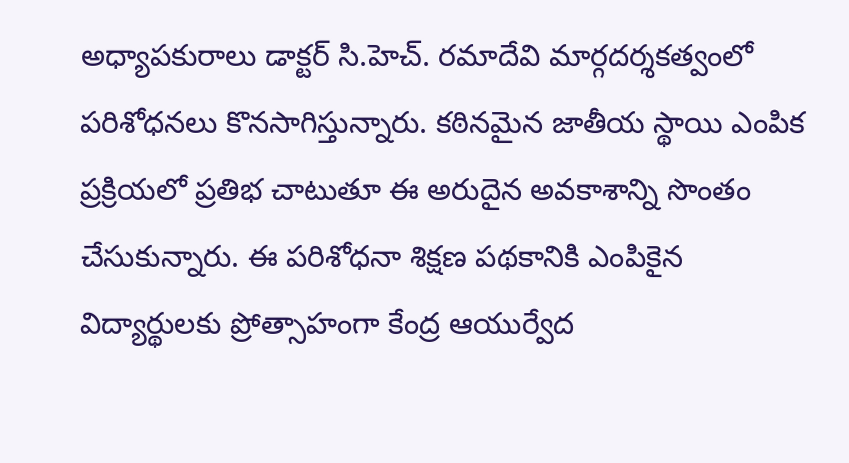అధ్యాపకురాలు డాక్టర్ సి.హెచ్. రమాదేవి మార్గదర్శకత్వంలో పరిశోధనలు కొనసాగిస్తున్నారు. కఠినమైన జాతీయ స్థాయి ఎంపిక ప్రక్రియలో ప్రతిభ చాటుతూ ఈ అరుదైన అవకాశాన్ని సొంతం చేసుకున్నారు. ఈ పరిశోధనా శిక్షణ పథకానికి ఎంపికైన విద్యార్థులకు ప్రోత్సాహంగా కేంద్ర ఆయుర్వేద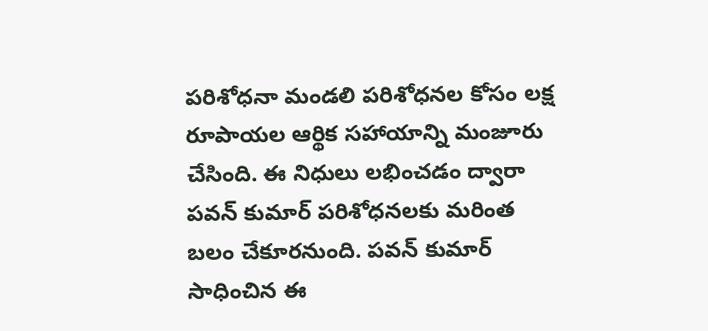పరిశోధనా మండలి పరిశోధనల కోసం లక్ష రూపాయల ఆర్థిక సహాయాన్ని మంజూరు చేసింది. ఈ నిధులు లభించడం ద్వారా పవన్ కుమార్ పరిశోధనలకు మరింత బలం చేకూరనుంది. పవన్ కుమార్ సాధించిన ఈ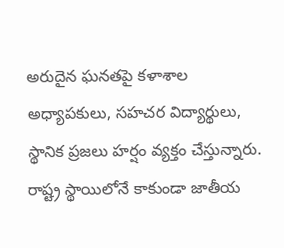అరుదైన ఘనతపై కళాశాల అధ్యాపకులు, సహచర విద్యార్థులు, స్థానిక ప్రజలు హర్షం వ్యక్తం చేస్తున్నారు. రాష్ట్ర స్థాయిలోనే కాకుండా జాతీయ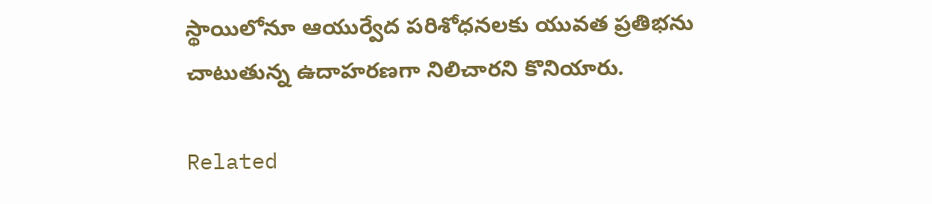స్థాయిలోనూ ఆయుర్వేద పరిశోధనలకు యువత ప్రతిభను చాటుతున్న ఉదాహరణగా నిలిచారని కొనియారు.

Related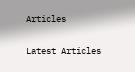Articles

Latest Articles